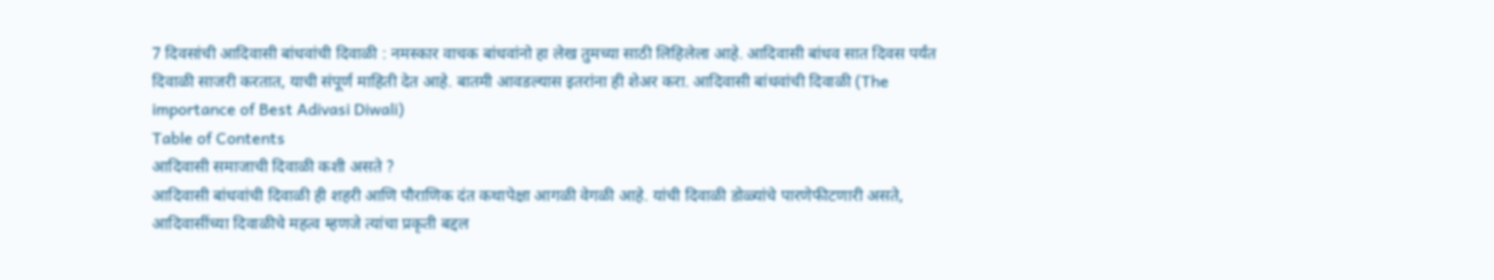7 दिवसांची आदिवासी बांधवांची दिवाळी : नमस्कार वाचक बांधवांनो हा लेख तुमच्या साठी लिहिलेला आहे. आदिवासी बांधव सात दिवस पर्यंत दिवाळी साजरी करतात, याची संपूर्ण माहिती देत आहे. बातमी आवडल्यास इतरांना ही शेअर करा. आदिवासी बांधवांची दिवाळी (The importance of Best Adivasi Diwali)
Table of Contents
आदिवासी समाजाची दिवाळी कशी असते ?
आदिवासी बांधवांची दिवाळी ही शहरी आणि पौराणिक दंत कथापेक्षा आगळी वेगळी आहे. यांची दिवाळी डोळ्यांचे पारणेफीटणारी असते, आदिवासींच्या दिवाळीचे महत्व म्हणजे त्यांचा प्रकृती बद्दल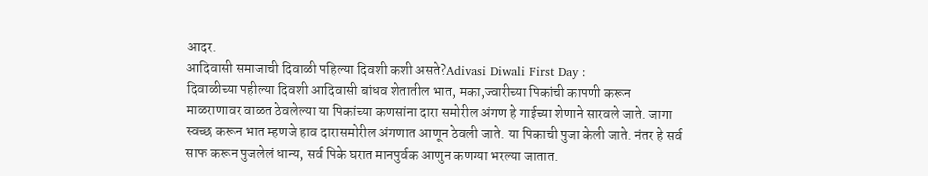आदर.
आदिवासी समाजाची दिवाळी पहिल्या दिवशी कशी असते?Adivasi Diwali First Day :
दिवाळीच्या पहील्या दिवशी आदिवासी बांधव शेतातील भात, मका,ज्वारीच्या पिकांची कापणी करून माळराणावर वाळत ठेवलेल्या या पिकांच्या कणसांना दारा समोरील अंगण हे गाईच्या शेणाने सारवले जाते. जागा स्वच्छ करून भात म्हणजे हाव दारासमोरील अंगणात आणून ठेवली जाते. या पिकाची पुजा केली जाते. नंतर हे सर्व साफ करून पुजलेलं धान्य, सर्व पिके घरात मानपुर्वक आणुन कणग्या भरल्या जातात.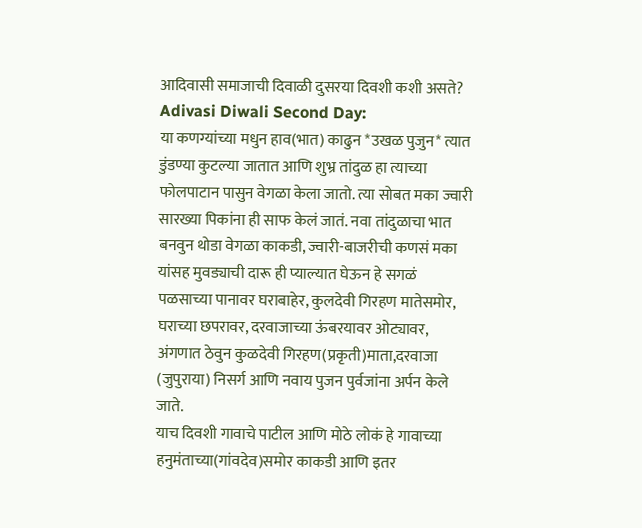आदिवासी समाजाची दिवाळी दुसरया दिवशी कशी असते? Adivasi Diwali Second Day:
या कणग्यांच्या मधुन हाव(भात) काढुन *उखळ पुजुन* त्यात डुंडण्या कुटल्या जातात आणि शुभ्र तांदुळ हा त्याच्या फोलपाटान पासुन वेगळा केला जातो. त्या सोबत मका ज्वारी सारख्या पिकांना ही साफ केलं जातं. नवा तांदुळाचा भात बनवुन थोडा वेगळा काकडी, ज्वारी-बाजरीची कणसं मका यांसह मुवड्याची दारू ही प्याल्यात घेऊन हे सगळं पळसाच्या पानावर घराबाहेर, कुलदेवी गिरहण मातेसमोर, घराच्या छपरावर, दरवाजाच्या ऊंबरयावर ओट्यावर, अंगणात ठेवुन कुळदेवी गिरहण(प्रकृती)माता,दरवाजा (जुपुराया) निसर्ग आणि नवाय पुजन पुर्वजांना अर्पन केले जाते.
याच दिवशी गावाचे पाटील आणि मोठे लोकं हे गावाच्या हनुमंताच्या(गांवदेव)समोर काकडी आणि इतर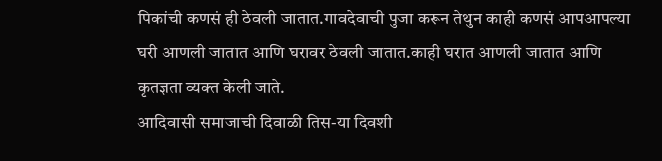पिकांची कणसं ही ठेवली जातात.गावदेवाची पुजा करून तेथुन काही कणसं आपआपल्या घरी आणली जातात आणि घरावर ठेवली जातात.काही घरात आणली जातात आणि कृतज्ञता व्यक्त केली जाते.
आदिवासी समाजाची दिवाळी तिस-या दिवशी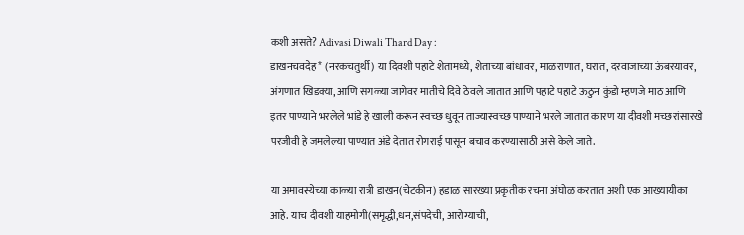कशी असते? Adivasi Diwali Thard Day :
डाखनचवदेह* (नरकचतुर्थी) या दिवशी पहाटे शेतामध्ये, शेताच्या बांधावर, माळराणात, घरात, दरवाजाच्या ऊंबरयावर, अंगणात खिडक्या, आणि सगळ्या जागेवर मातीचे दिवे ठेवले जातात आणि पहाटे पहाटे ऊठुन कुंडो म्हणजे माठ आणि इतर पाण्याने भरलेले भांडे हे खाली करून स्वच्छ धुवून ताज्यास्वच्छ पाण्याने भरले जातात कारण या दीवशी मच्छरांसारखे परजीवी हे जमलेल्या पाण्यात अंडे देतात रोगराई पासून बचाव करण्यासाठी असे केले जाते.

या अमावस्येच्या काळ्या रात्री डाखन(चेटकीन) हडाळ सारख्या प्रकृतीक रचना अंघोळ करतात अशी एक आख्यायीका आहे. याच दीवशी याहमोगी(समृद्धी,धन,संपदेची, आरोग्याची,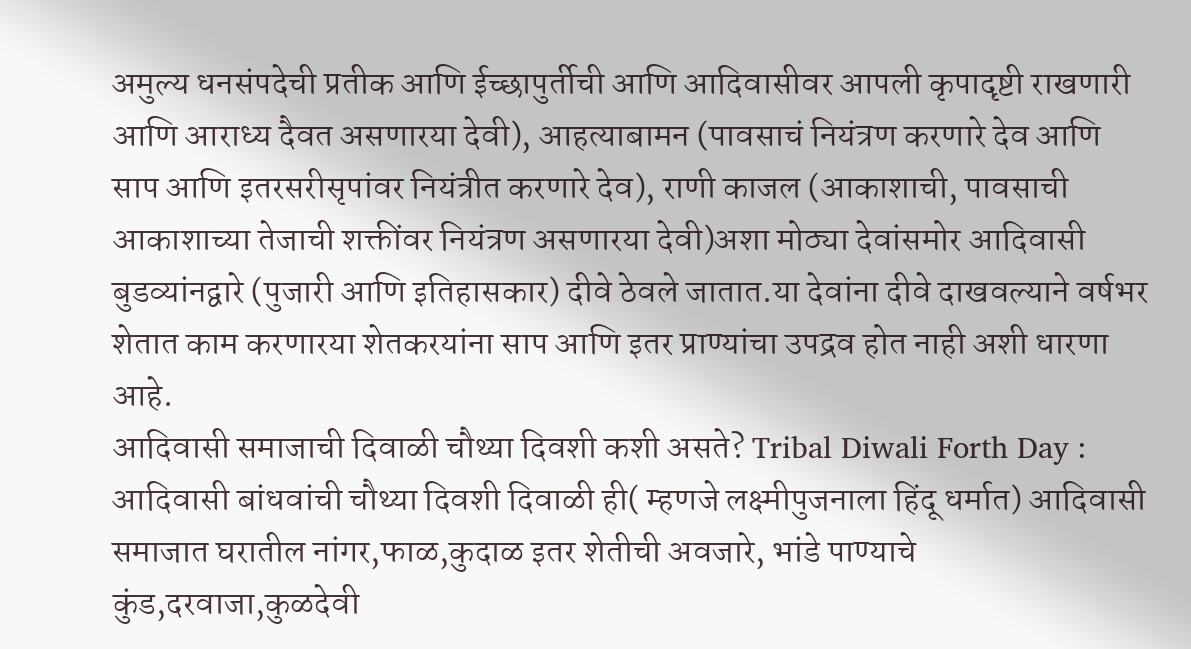अमुल्य धनसंपदेची प्रतीक आणि ईच्छापुर्तीची आणि आदिवासीवर आपली कृपादृष्टी राखणारी आणि आराध्य दैवत असणारया देवी), आहत्याबामन (पावसाचं नियंत्रण करणारे देव आणि साप आणि इतरसरीसृपांवर नियंत्रीत करणारे देव), राणी काजल (आकाशाची, पावसाची आकाशाच्या तेजाची शक्तींवर नियंत्रण असणारया देवी)अशा मोठ्या देवांसमोर आदिवासी बुडव्यांनद्वारे (पुजारी आणि इतिहासकार) दीवे ठेवले जातात.या देवांना दीवे दाखवल्याने वर्षभर शेतात काम करणारया शेतकरयांना साप आणि इतर प्राण्यांचा उपद्रव होत नाही अशी धारणा आहे.
आदिवासी समाजाची दिवाळी चौथ्या दिवशी कशी असते? Tribal Diwali Forth Day :
आदिवासी बांधवांची चौथ्या दिवशी दिवाळी ही( म्हणजे लक्ष्मीपुजनाला हिंदू धर्मात) आदिवासी समाजात घरातील नांगर,फाळ,कुदाळ इतर शेतीची अवजारे, भांडे पाण्याचे कुंड,दरवाजा,कुळदेवी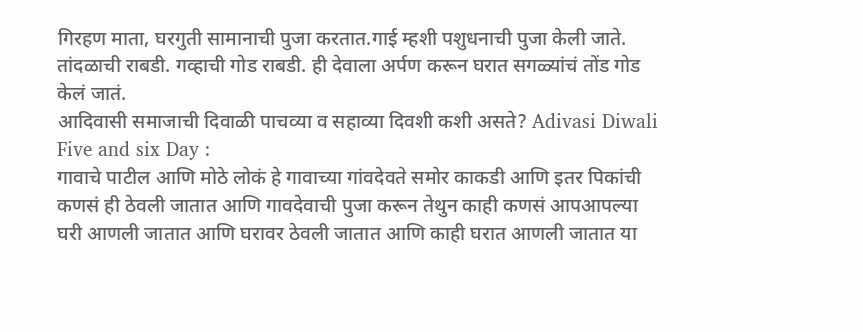गिरहण माता, घरगुती सामानाची पुजा करतात.गाई म्हशी पशुधनाची पुजा केली जाते. तांदळाची राबडी. गव्हाची गोड राबडी. ही देवाला अर्पण करून घरात सगळ्यांचं तोंड गोड केलं जातं.
आदिवासी समाजाची दिवाळी पाचव्या व सहाव्या दिवशी कशी असते? Adivasi Diwali Five and six Day :
गावाचे पाटील आणि मोठे लोकं हे गावाच्या गांवदेवते समोर काकडी आणि इतर पिकांची कणसं ही ठेवली जातात आणि गावदेवाची पुजा करून तेथुन काही कणसं आपआपल्या घरी आणली जातात आणि घरावर ठेवली जातात आणि काही घरात आणली जातात या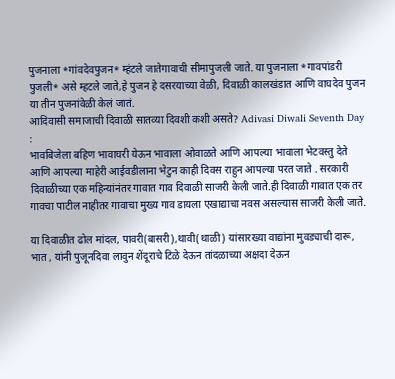पुजनाला *गांवदेवपुजन* म्हंटले जातेगावाची सीमापुजली जाते. या पुजनाला *गावपांडरी पुजली* असे म्हटले जाते,हे पुजन हे दसरयाच्या वेळी, दिवाळी कालखंडात आणि वाघदेव पुजन या तीन पुजनांवेळी केलं जातं.
आदिवासी समाजाची दिवाळी सातव्या दिवशी कशी असते? Adivasi Diwali Seventh Day :
भावबिजेला बहिण भावाघरी येऊन भावाला ओवाळते आणि आपल्या भावाला भेटवस्तु देते आणि आपल्या माहेरी आईवडीलाना भेटुन काही दिवस राहुन आपल्या परत जाते . सरकारी दिवाळीच्या एक महिन्यांनंतर गावात गाव दिवाळी साजरी केली जाते.ही दिवाळी गावात एक तर गावचा पाटील नाहीतर गावाचा मुख्य गाव डायला एखाद्याचा नवस असल्यास साजरी केली जाते.

या दिवाळीत ढोल मांदल, पावरी(बासरी),थावी(थाळी) यांसारख्या वाद्यांना मुवड्याची दारू, भात , यांनी पुजूनदिवा लावुन शेंदूराचे टिळे देऊन तांदळाच्या अक्षदा देऊन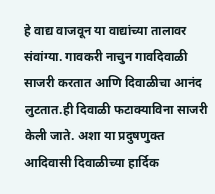हे वाद्य वाजवून या वाद्यांच्या तालावर संवांग्या. गावकरी नाचुन गावदिवाळी साजरी करतात आणि दिवाळीचा आनंद लुटतात.ही दिवाळी फटाक्याविना साजरी केली जाते. अशा या प्रदुषणुक्त आदिवासी दिवाळीच्या हार्दिक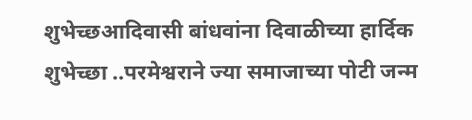शुभेच्छआदिवासी बांधवांना दिवाळीच्या हार्दिक शुभेच्छा ..परमेश्वराने ज्या समाजाच्या पोटी जन्म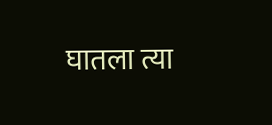घातला त्या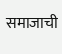समाजाची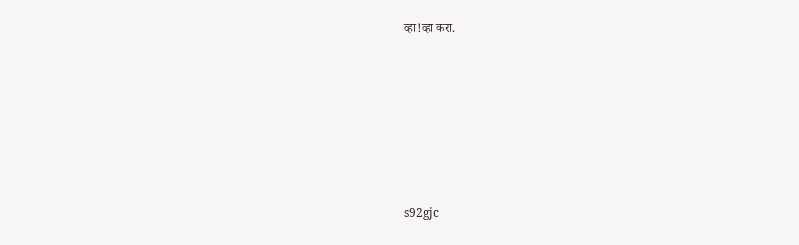व्हा!व्हा करा.









s92gjc